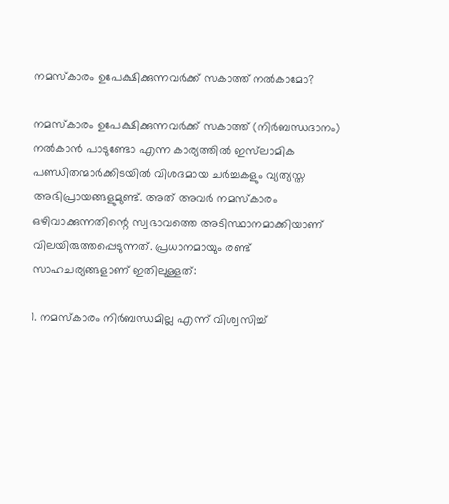നമസ്കാരം ഉപേക്ഷിക്കുന്നവർക്ക് സകാത്ത് നൽകാമോ?

നമസ്കാരം ഉപേക്ഷിക്കുന്നവർക്ക് സകാത്ത് (നിര്‍ബന്ധദാനം) നൽകാൻ പാടുണ്ടോ എന്ന കാര്യത്തിൽ ഇസ്‌ലാമിക പണ്ഡിതന്മാർക്കിടയിൽ വിശദമായ ചർച്ചകളും വ്യത്യസ്ത അഭിപ്രായങ്ങളുമുണ്ട്. അത് അവർ നമസ്കാരം ഒഴിവാക്കുന്നതിന്റെ സ്വഭാവത്തെ അടിസ്ഥാനമാക്കിയാണ് വിലയിരുത്തപ്പെടുന്നത്. പ്രധാനമായും രണ്ട് സാഹചര്യങ്ങളാണ് ഇതിലുള്ളത്:

1. നമസ്കാരം നിർബന്ധമില്ല എന്ന് വിശ്വസിച്ച്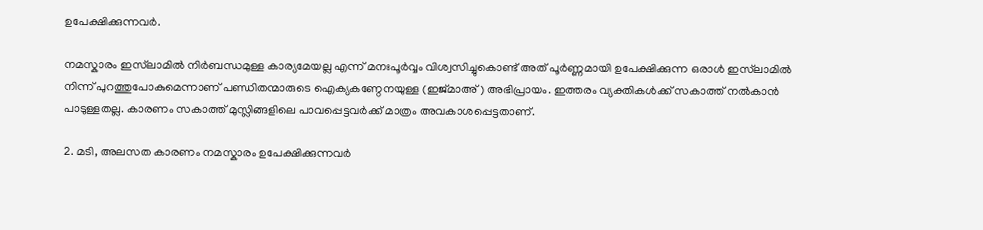ഉപേക്ഷിക്കുന്നവർ.

നമസ്കാരം ഇസ്‌ലാമിൽ നിർബന്ധമുള്ള കാര്യമേയല്ല എന്ന് മനഃപൂർവ്വം വിശ്വസിച്ചുകൊണ്ട് അത് പൂർണ്ണമായി ഉപേക്ഷിക്കുന്ന ഒരാൾ ഇസ്‌ലാമിൽ നിന്ന് പുറത്തുപോകുമെന്നാണ് പണ്ഡിതന്മാരുടെ ഐക്യകണ്ഠേനയുള്ള (ഇജ്മാഅ്) അഭിപ്രായം. ഇത്തരം വ്യക്തികൾക്ക് സകാത്ത് നൽകാൻ പാടുള്ളതല്ല. കാരണം സകാത്ത് മുസ്ലിങ്ങളിലെ പാവപ്പെട്ടവർക്ക് മാത്രം അവകാശപ്പെട്ടതാണ്.

2. മടി, അലസത കാരണം നമസ്കാരം ഉപേക്ഷിക്കുന്നവർ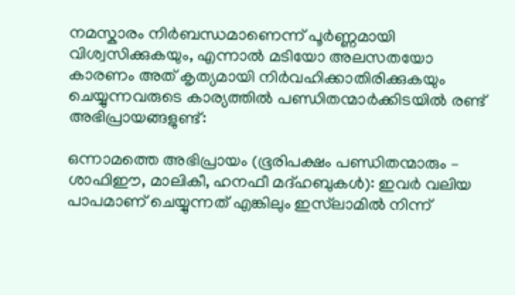നമസ്കാരം നിർബന്ധമാണെന്ന് പൂർണ്ണമായി വിശ്വസിക്കുകയും, എന്നാൽ മടിയോ അലസതയോ കാരണം അത് കൃത്യമായി നിർവഹിക്കാതിരിക്കുകയും ചെയ്യുന്നവരുടെ കാര്യത്തിൽ പണ്ഡിതന്മാർക്കിടയിൽ രണ്ട് അഭിപ്രായങ്ങളുണ്ട്:

ഒന്നാമത്തെ അഭിപ്രായം (ഭൂരിപക്ഷം പണ്ഡിതന്മാരും – ശാഫിഈ, മാലികീ, ഹനഫീ മദ്ഹബുകൾ): ഇവർ വലിയ പാപമാണ് ചെയ്യുന്നത് എങ്കിലും ഇസ്‌ലാമിൽ നിന്ന്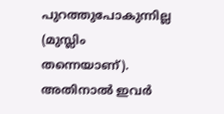പുറത്തുപോകുന്നില്ല (മുസ്ലിം തന്നെയാണ്). അതിനാൽ ഇവർ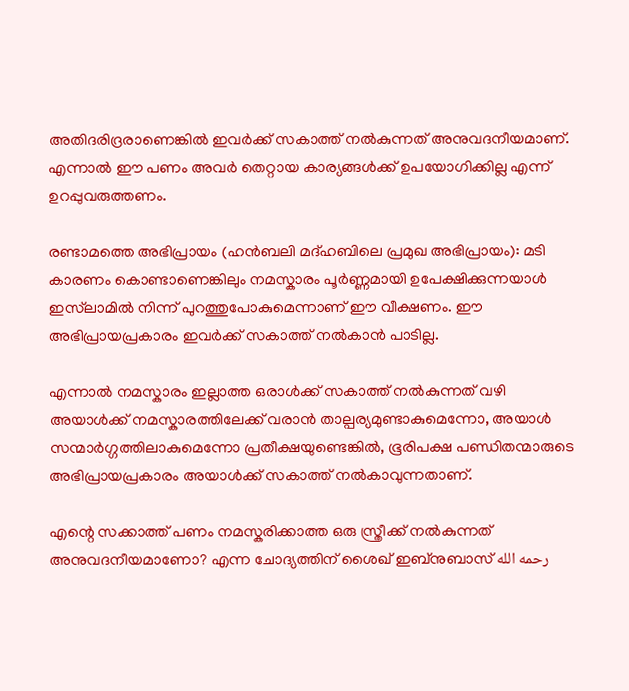അതിദരിദ്രരാണെങ്കിൽ ഇവർക്ക് സകാത്ത് നൽകുന്നത് അനുവദനീയമാണ്. എന്നാൽ ഈ പണം അവർ തെറ്റായ കാര്യങ്ങൾക്ക് ഉപയോഗിക്കില്ല എന്ന് ഉറപ്പുവരുത്തണം.

രണ്ടാമത്തെ അഭിപ്രായം (ഹൻബലി മദ്ഹബിലെ പ്രമുഖ അഭിപ്രായം): മടി കാരണം കൊണ്ടാണെങ്കിലും നമസ്കാരം പൂർണ്ണമായി ഉപേക്ഷിക്കുന്നയാൾ ഇസ്‌ലാമിൽ നിന്ന് പുറത്തുപോകുമെന്നാണ് ഈ വീക്ഷണം. ഈ അഭിപ്രായപ്രകാരം ഇവർക്ക് സകാത്ത് നൽകാൻ പാടില്ല.

എന്നാൽ നമസ്കാരം ഇല്ലാത്ത ഒരാൾക്ക് സകാത്ത് നൽകുന്നത് വഴി അയാൾക്ക് നമസ്കാരത്തിലേക്ക് വരാൻ താല്പര്യമുണ്ടാകുമെന്നോ, അയാൾ സന്മാർഗ്ഗത്തിലാകുമെന്നോ പ്രതീക്ഷയുണ്ടെങ്കിൽ, ഭൂരിപക്ഷ പണ്ഡിതന്മാരുടെ അഭിപ്രായപ്രകാരം അയാൾക്ക് സകാത്ത് നൽകാവുന്നതാണ്.

എന്റെ സക്കാത്ത് പണം നമസ്കരിക്കാത്ത ഒരു സ്ത്രീക്ക് നൽകുന്നത് അനുവദനീയമാണോ? എന്ന ചോദ്യത്തിന് ശൈഖ് ഇബ്നുബാസ് رحمه الله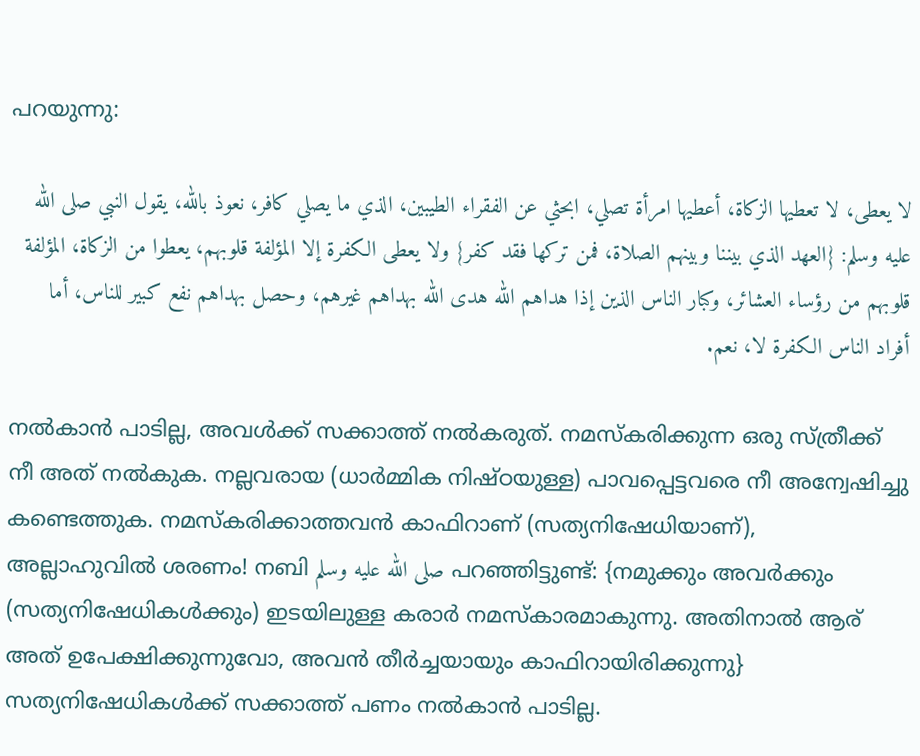പറയുന്നു:

لا يعطى، لا تعطيها الزكاة، أعطيها امرأة تصلي، ابحثي عن الفقراء الطيبين، الذي ما يصلي كافر، نعوذ بالله، يقول النبي صلى الله عليه وسلم: {العهد الذي بيننا وبينهم الصلاة، فمن تركها فقد كفر} ولا يعطى الكفرة إلا المؤلفة قلوبهم، يعطوا من الزكاة، المؤلفة قلوبهم من رؤساء العشائر، وكبار الناس الذين إذا هداهم الله هدى الله بهداهم غيرهم، وحصل بهداهم نفع كبير للناس، أما أفراد الناس الكفرة لا، نعم.

നൽകാൻ പാടില്ല, അവൾക്ക് സക്കാത്ത് നൽകരുത്. നമസ്കരിക്കുന്ന ഒരു സ്ത്രീക്ക് നീ അത് നൽകുക. നല്ലവരായ (ധാർമ്മിക നിഷ്ഠയുള്ള) പാവപ്പെട്ടവരെ നീ അന്വേഷിച്ചു കണ്ടെത്തുക. നമസ്കരിക്കാത്തവൻ കാഫിറാണ് (സത്യനിഷേധിയാണ്), അല്ലാഹുവിൽ ശരണം! നബി صلى الله عليه وسلم പറഞ്ഞിട്ടുണ്ട്: {നമുക്കും അവർക്കും (സത്യനിഷേധികൾക്കും) ഇടയിലുള്ള കരാർ നമസ്കാരമാകുന്നു. അതിനാൽ ആര് അത് ഉപേക്ഷിക്കുന്നുവോ, അവൻ തീർച്ചയായും കാഫിറായിരിക്കുന്നു} സത്യനിഷേധികൾക്ക് സക്കാത്ത് പണം നൽകാൻ പാടില്ല.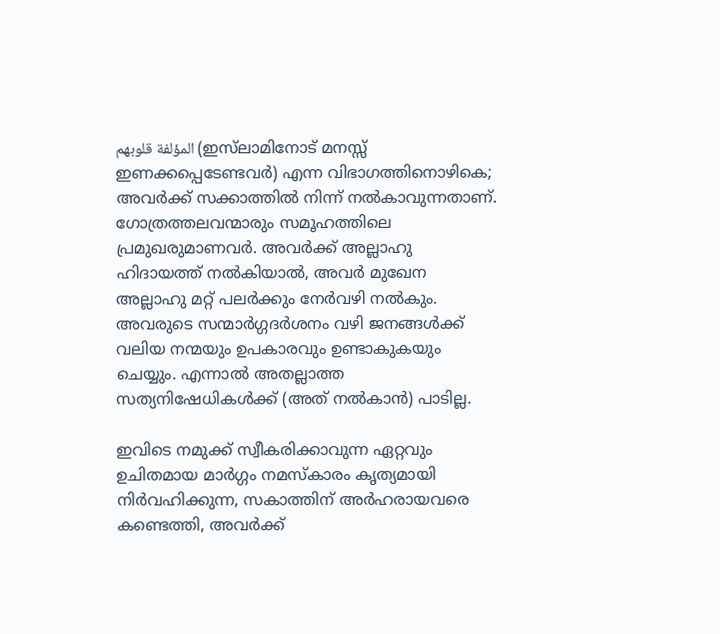المؤلفة قلوبهم (ഇസ്‌ലാമിനോട് മനസ്സ് ഇണക്കപ്പെടേണ്ടവർ) എന്ന വിഭാഗത്തിനൊഴികെ; അവർക്ക് സക്കാത്തിൽ നിന്ന് നൽകാവുന്നതാണ്. ഗോത്രത്തലവന്മാരും സമൂഹത്തിലെ പ്രമുഖരുമാണവര്‍. അവർക്ക് അല്ലാഹു ഹിദായത്ത് നൽകിയാൽ, അവർ മുഖേന അല്ലാഹു മറ്റ് പലർക്കും നേർവഴി നൽകും. അവരുടെ സന്മാർഗ്ഗദർശനം വഴി ജനങ്ങൾക്ക് വലിയ നന്മയും ഉപകാരവും ഉണ്ടാകുകയും ചെയ്യും. എന്നാൽ അതല്ലാത്ത സത്യനിഷേധികൾക്ക് (അത് നൽകാൻ) പാടില്ല.

ഇവിടെ നമുക്ക് സ്വീകരിക്കാവുന്ന ഏറ്റവും ഉചിതമായ മാർഗ്ഗം നമസ്കാരം കൃത്യമായി നിർവഹിക്കുന്ന, സകാത്തിന് അർഹരായവരെ കണ്ടെത്തി, അവര്‍ക്ക്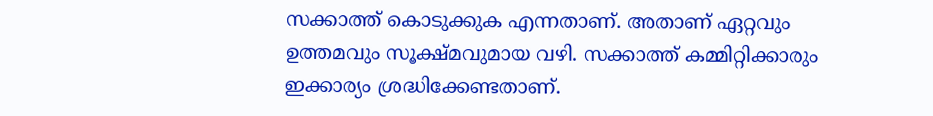സക്കാത്ത് കൊടുക്കുക എന്നതാണ്. അതാണ് ഏറ്റവും ഉത്തമവും സൂക്ഷ്മവുമായ വഴി. സക്കാത്ത് കമ്മിറ്റിക്കാരും ഇക്കാര്യം ശ്രദ്ധിക്കേണ്ടതാണ്.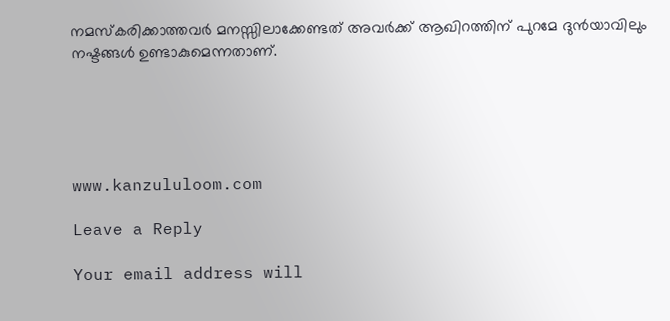നമസ്കരിക്കാത്തവര്‍ മനസ്സിലാക്കേണ്ടത് അവര്‍ക്ക് ആഖിറത്തിന് പുറമേ ദുൻയാവിലും നഷ്ടങ്ങൾ ഉണ്ടാകുമെന്നതാണ്.





www.kanzululoom.com

Leave a Reply

Your email address will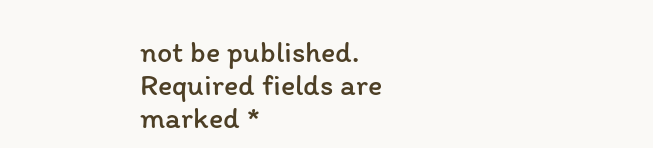not be published. Required fields are marked *